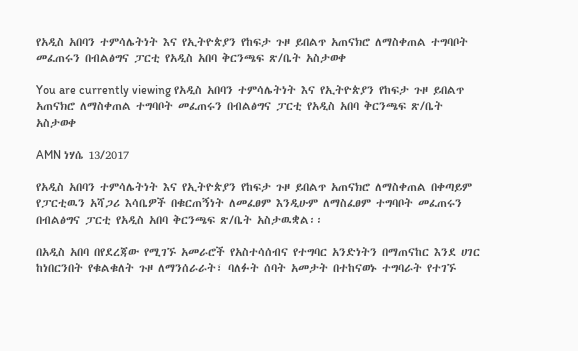የአዲስ አበባን ተምሳሌትነት እና የኢትዮጵያን የከፍታ ጉዞ ይበልጥ አጠናክሮ ለማስቀጠል ተግባቦት መፈጠሩን በብልፅግና ፓርቲ የአዲስ አበባ ቅርንጫፍ ጽ/ቤት አስታወቀ

You are currently viewing የአዲስ አበባን ተምሳሌትነት እና የኢትዮጵያን የከፍታ ጉዞ ይበልጥ አጠናክሮ ለማስቀጠል ተግባቦት መፈጠሩን በብልፅግና ፓርቲ የአዲስ አበባ ቅርንጫፍ ጽ/ቤት አስታወቀ

AMN ነሃሴ 13/2017

የአዲስ አበባን ተምሳሌትነት እና የኢትዮጵያን የከፍታ ጉዞ ይበልጥ አጠናክሮ ለማስቀጠል በቀጣይም የፓርቲዉን አሻጋሪ እሳቤዎች በቁርጠኝነት ለመፈፀም እንዲሁም ለማስፈፀም ተግባቦት መፈጠሩን በብልፅግና ፓርቲ የአዲስ አበባ ቅርንጫፍ ጽ/ቤት አስታዉቋል፡፡

በአዲስ አበባ በየደረጃው የሚገኙ አመራሮች የአስተሳሰብና የተግባር አንድነትን በማጠናከር እንደ ሀገር ከነበርንበት የቁልቁለት ጉዞ ለማንሰራራት፣ ባለፉት ሰባት አመታት በተከናወኑ ተግባራት የተገኙ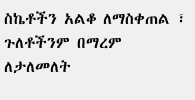ስኬቶችን አልቆ ለማስቀጠል ፣ ጉለቶችንም በማረም ለታለመለት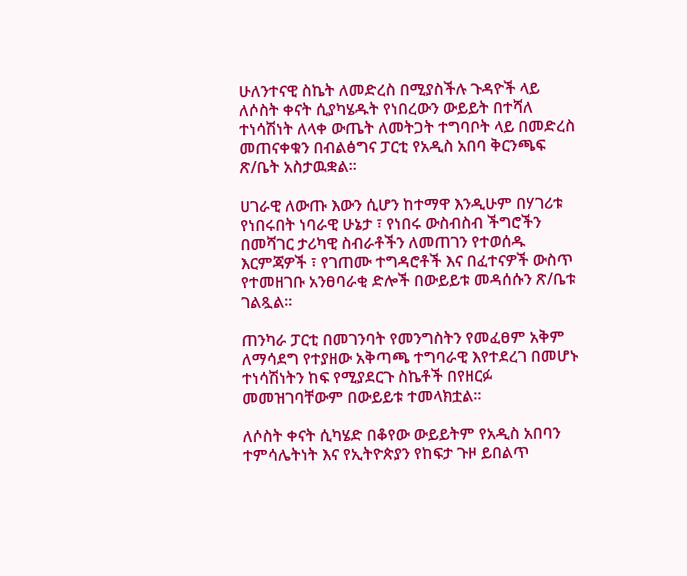ሁለንተናዊ ስኬት ለመድረስ በሚያስችሉ ጉዳዮች ላይ ለሶስት ቀናት ሲያካሄዱት የነበረውን ውይይት በተሻለ ተነሳሽነት ለላቀ ውጤት ለመትጋት ተግባቦት ላይ በመድረስ መጠናቀቁን በብልፅግና ፓርቲ የአዲስ አበባ ቅርንጫፍ ጽ/ቤት አስታዉቋል፡፡

ሀገራዊ ለውጡ እውን ሲሆን ከተማዋ እንዲሁም በሃገሪቱ የነበሩበት ነባራዊ ሁኔታ ፣ የነበሩ ውስብስብ ችግሮችን በመሻገር ታሪካዊ ስብራቶችን ለመጠገን የተወሰዱ እርምጃዎች ፣ የገጠሙ ተግዳሮቶች እና በፈተናዎች ውስጥ የተመዘገቡ አንፀባራቂ ድሎች በውይይቱ መዳሰሱን ጽ/ቤቱ ገልጿል፡፡

ጠንካራ ፓርቲ በመገንባት የመንግስትን የመፈፀም አቅም ለማሳደግ የተያዘው አቅጣጫ ተግባራዊ እየተደረገ በመሆኑ ተነሳሽነትን ከፍ የሚያደርጉ ስኬቶች በየዘርፉ መመዝገባቸውም በውይይቱ ተመላክቷል።

ለሶስት ቀናት ሲካሄድ በቆየው ውይይትም የአዲስ አበባን ተምሳሌትነት እና የኢትዮጵያን የከፍታ ጉዞ ይበልጥ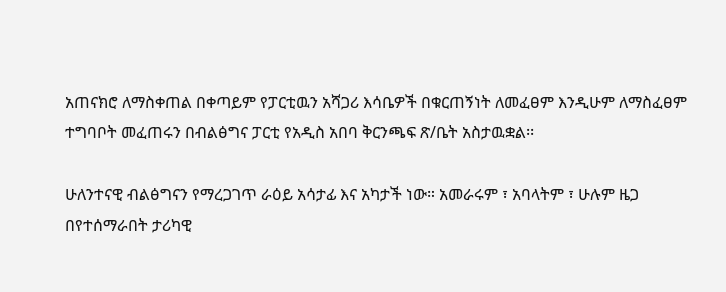አጠናክሮ ለማስቀጠል በቀጣይም የፓርቲዉን አሻጋሪ እሳቤዎች በቁርጠኝነት ለመፈፀም እንዲሁም ለማስፈፀም ተግባቦት መፈጠሩን በብልፅግና ፓርቲ የአዲስ አበባ ቅርንጫፍ ጽ/ቤት አስታዉቋል፡፡

ሁለንተናዊ ብልፅግናን የማረጋገጥ ራዕይ አሳታፊ እና አካታች ነው። አመራሩም ፣ አባላትም ፣ ሁሉም ዜጋ በየተሰማራበት ታሪካዊ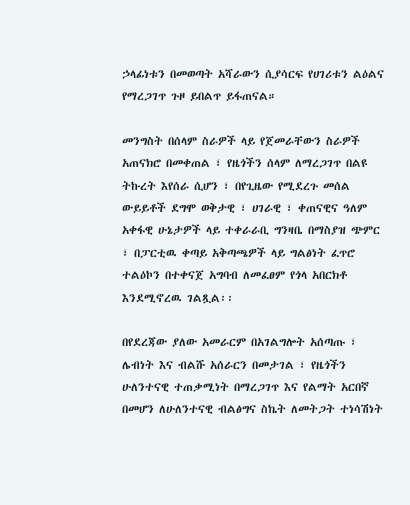ኃላፊነቱን በመወጣት አሻራውን ሲያሳርፍ የሀገሪቱን ልዕልና የማረጋገጥ ጉዞ ይበልጥ ይፋጠናል።

መንግስት በሰላም ስራዎች ላይ የጀመራቸውን ስራዎች አጠናክሮ በመቀጠል ፣ የዜጎችን ሰላም ለማረጋገጥ በልዩ ትኩረት እየሰራ ሲሆን ፣ በየጊዜው የሚደረጉ መሰል ውይይቶች ደግሞ ወቅታዊ ፣ ሀገራዊ ፣ ቀጠናዊና ዓለም አቀፋዊ ሁኔታዎች ላይ ተቀራራቢ ግንዛቤ በማስያዝ ጭምር ፣ በፓርቲዉ ቀጣይ አቅጣጫዎች ላይ ግልፅነት ፈጥሮ ተልዕኮን በተቀናጀ አግባብ ለመፈፀም የጎላ አበርክቶ እንደሚኖረዉ ገልጿል፡፡

በየደረጃው ያለው አመራርም በአገልግሎት አሰጣጡ ፣ ሌብነት እና ብልሹ አሰራርን በመታገል ፣ የዜጎችን ሁለንተናዊ ተጠቃሚነት በማረጋገጥ እና የልማት አርበኛ በመሆን ለሁለንተናዊ ብልፅግና ስኬት ለመትጋት ተነሳሽነት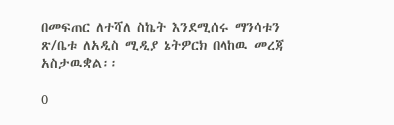በመፍጠር ለተሻለ ስኬት እንደሚሰሩ ማንሳቱን ጽ/ቤቱ ለአዲስ ሚዲያ ኔትዎርክ በላከዉ መረጃ አስታዉቋል፡፡

0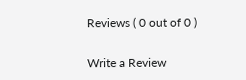Reviews ( 0 out of 0 )

Write a Review